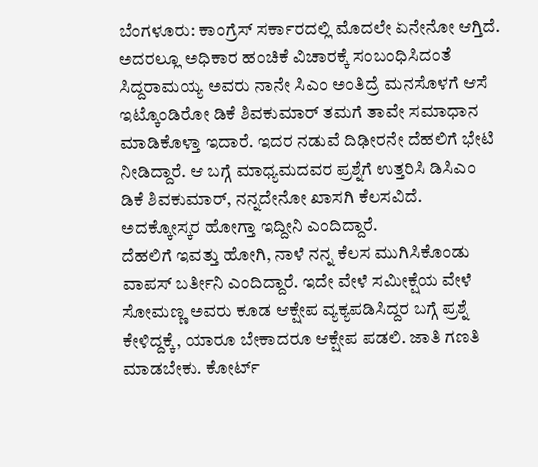ಬೆಂಗಳೂರು: ಕಾಂಗ್ರೆಸ್ ಸರ್ಕಾರದಲ್ಲಿ ಮೊದಲೇ ಏನೇನೋ ಆಗ್ತಿದೆ. ಅದರಲ್ಲೂ ಅಧಿಕಾರ ಹಂಚಿಕೆ ವಿಚಾರಕ್ಕೆ ಸಂಬಂಧಿಸಿದಂತೆ ಸಿದ್ದರಾಮಯ್ಯ ಅವರು ನಾನೇ ಸಿಎಂ ಅಂತಿದ್ರೆ ಮನಸೊಳಗೆ ಆಸೆ ಇಟ್ಕೊಂಡಿರೋ ಡಿಕೆ ಶಿವಕುಮಾರ್ ತಮಗೆ ತಾವೇ ಸಮಾಧಾನ ಮಾಡಿಕೊಳ್ತಾ ಇದಾರೆ. ಇದರ ನಡುವೆ ದಿಢೀರನೇ ದೆಹಲಿಗೆ ಭೇಟಿ ನೀಡಿದ್ದಾರೆ. ಆ ಬಗ್ಗೆ ಮಾಧ್ಯಮದವರ ಪ್ರಶ್ನೆಗೆ ಉತ್ತರಿಸಿ ಡಿಸಿಎಂ ಡಿಕೆ ಶಿವಕುಮಾರ್, ನನ್ನದೇನೋ ಖಾಸಗಿ ಕೆಲಸವಿದೆ. ಅದಕ್ಕೋಸ್ಕರ ಹೋಗ್ತಾ ಇದ್ದೀನಿ ಎಂದಿದ್ದಾರೆ.
ದೆಹಲಿಗೆ ಇವತ್ತು ಹೋಗಿ, ನಾಳೆ ನನ್ನ ಕೆಲಸ ಮುಗಿಸಿಕೊಂಡು ವಾಪಸ್ ಬರ್ತೀನಿ ಎಂದಿದ್ದಾರೆ. ಇದೇ ವೇಳೆ ಸಮೀಕ್ಷೆಯ ವೇಳೆ ಸೋಮಣ್ಣ ಅವರು ಕೂಡ ಆಕ್ಷೇಪ ವ್ಯಕ್ಯಪಡಿಸಿದ್ದರ ಬಗ್ಗೆ ಪ್ರಶ್ನೆ ಕೇಳಿದ್ದಕ್ಕೆ, ಯಾರೂ ಬೇಕಾದರೂ ಆಕ್ಷೇಪ ಪಡಲಿ. ಜಾತಿ ಗಣತಿ ಮಾಡಬೇಕು. ಕೋರ್ಟ್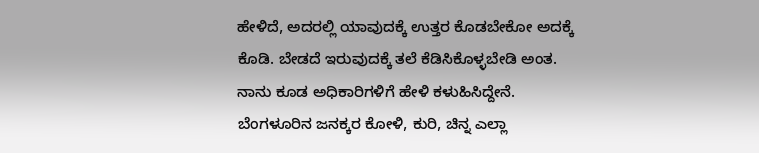ಹೇಳಿದೆ, ಅದರಲ್ಲಿ ಯಾವುದಕ್ಕೆ ಉತ್ತರ ಕೊಡಬೇಕೋ ಅದಕ್ಕೆ ಕೊಡಿ. ಬೇಡದೆ ಇರುವುದಕ್ಕೆ ತಲೆ ಕೆಡಿಸಿಕೊಳ್ಳಬೇಡಿ ಅಂತ. ನಾನು ಕೂಡ ಅಧಿಕಾರಿಗಳಿಗೆ ಹೇಳಿ ಕಳುಹಿಸಿದ್ದೇನೆ. ಬೆಂಗಳೂರಿನ ಜನಕ್ಕರ ಕೋಳಿ, ಕುರಿ, ಚಿನ್ನ ಎಲ್ಲಾ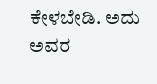ಕೇಳಬೇಡಿ. ಅದು ಅವರ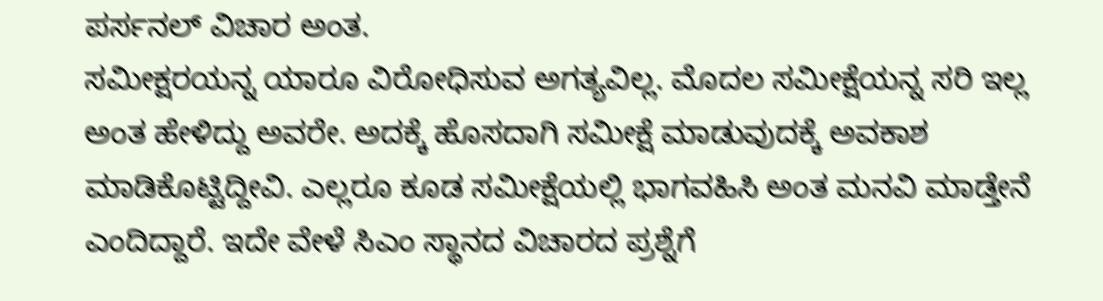ಪರ್ಸನಲ್ ವಿಚಾರ ಅಂತ.
ಸಮೀಕ್ಷರಯನ್ನ ಯಾರೂ ವಿರೋಧಿಸುವ ಅಗತ್ಯವಿಲ್ಲ. ಮೊದಲ ಸಮೀಕ್ಷೆಯನ್ನ ಸರಿ ಇಲ್ಲ ಅಂತ ಹೇಳಿದ್ದು ಅವರೇ. ಅದಕ್ಕೆ ಹೊಸದಾಗಿ ಸಮೀಕ್ಷೆ ಮಾಡುವುದಕ್ಕೆ ಅವಕಾಶ ಮಾಡಿಕೊಟ್ಟಿದ್ದೀವಿ. ಎಲ್ಲರೂ ಕೂಡ ಸಮೀಕ್ಷೆಯಲ್ಲಿ ಭಾಗವಹಿಸಿ ಅಂತ ಮನವಿ ಮಾಡ್ತೇನೆ ಎಂದಿದ್ದಾರೆ. ಇದೇ ವೇಳೆ ಸಿಎಂ ಸ್ಥಾನದ ವಿಚಾರದ ಪ್ರಶ್ನೆಗೆ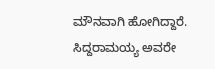ಮೌನವಾಗಿ ಹೋಗಿದ್ದಾರೆ. ಸಿದ್ದರಾಮಯ್ಯ ಅವರೇ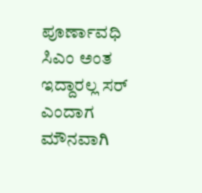ಪೂರ್ಣಾವಧಿ ಸಿಎಂ ಅಂತ ಇದ್ದಾರಲ್ಲ ಸರ್ ಎಂದಾಗ ಮೌನವಾಗಿ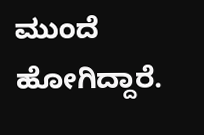ಮುಂದೆ ಹೋಗಿದ್ದಾರೆ.